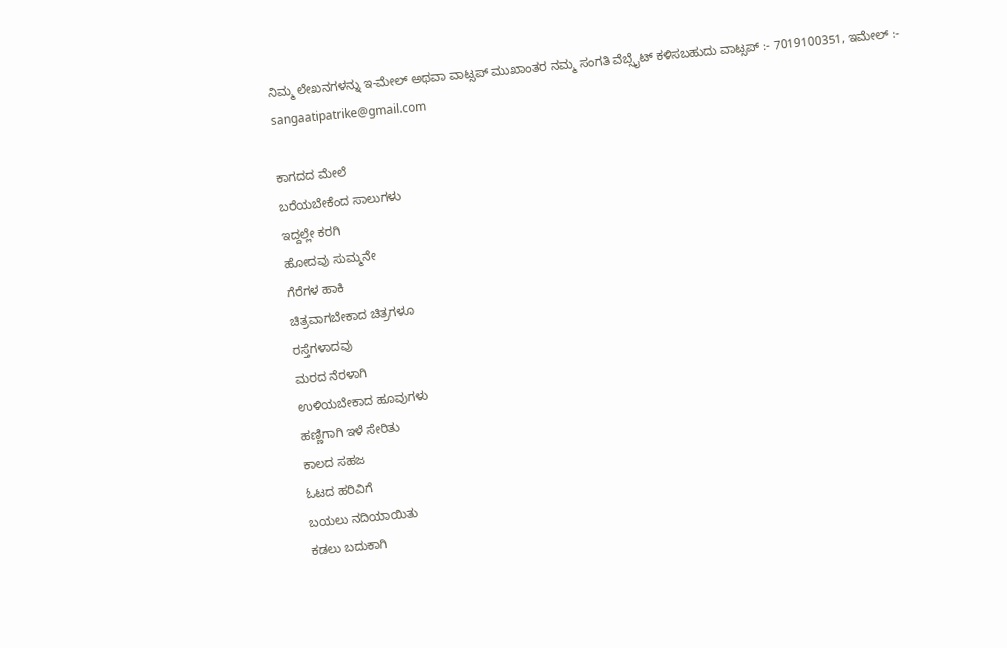ನಿಮ್ಮ ಲೇಖನಗಳನ್ನು ಇ-ಮೇಲ್ ಅಥವಾ ವಾಟ್ಸಪ್ ಮುಖಾಂತರ ನಮ್ಮ ಸಂಗತಿ ವೆಬ್ಸೈಟ್ ಕಳಿಸಬಹುದು ವಾಟ್ಸಪ್‌ :- 7019100351, ಇಮೇಲ್ :- sangaatipatrike@gmail.com

ಕಾಗದದ ಮೇಲೆ
ಬರೆಯಬೇಕೆಂದ ಸಾಲುಗಳು
ಇದ್ದಲ್ಲೇ ಕರಗಿ
ಹೋದವು ಸುಮ್ಮನೇ
ಗೆರೆಗಳ ಹಾಕಿ
ಚಿತ್ರವಾಗಬೇಕಾದ ಚಿತ್ರಗಳೂ
ರಸ್ತೆಗಳಾದವು
ಮರದ ನೆರಳಾಗಿ
ಉಳಿಯಬೇಕಾದ ಹೂವುಗಳು
ಹಣ್ಣಿಗಾಗಿ ಇಳೆ ಸೇರಿತು
ಕಾಲದ ಸಹಜ
ಓಟದ ಹರಿವಿಗೆ
ಬಯಲು ನದಿಯಾಯಿತು
ಕಡಲು ಬದುಕಾಗಿ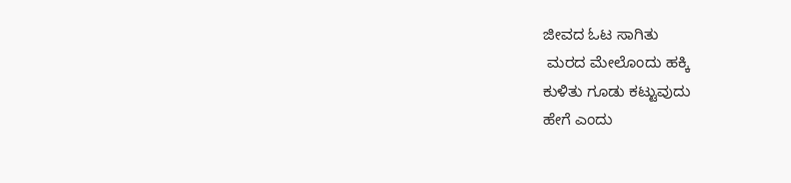ಜೀವದ ಓಟ ಸಾಗಿತು
 ಮರದ ಮೇಲೊಂದು ಹಕ್ಕಿ
ಕುಳಿತು ಗೂಡು ಕಟ್ಟುವುದು
ಹೇಗೆ ಎಂದು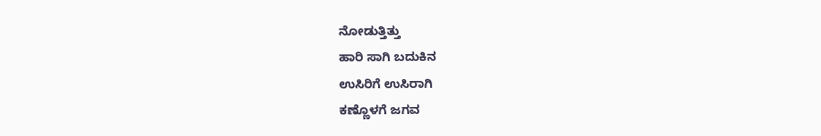ನೋಡುತ್ತಿತ್ತು
ಹಾರಿ ಸಾಗಿ ಬದುಕಿನ
ಉಸಿರಿಗೆ ಉಸಿರಾಗಿ
ಕಣ್ಣೊಳಗೆ ಜಗವ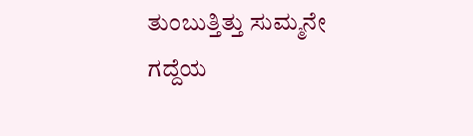ತುಂಬುತ್ತಿತ್ತು ಸುಮ್ಮನೇ
ಗದ್ದೆಯ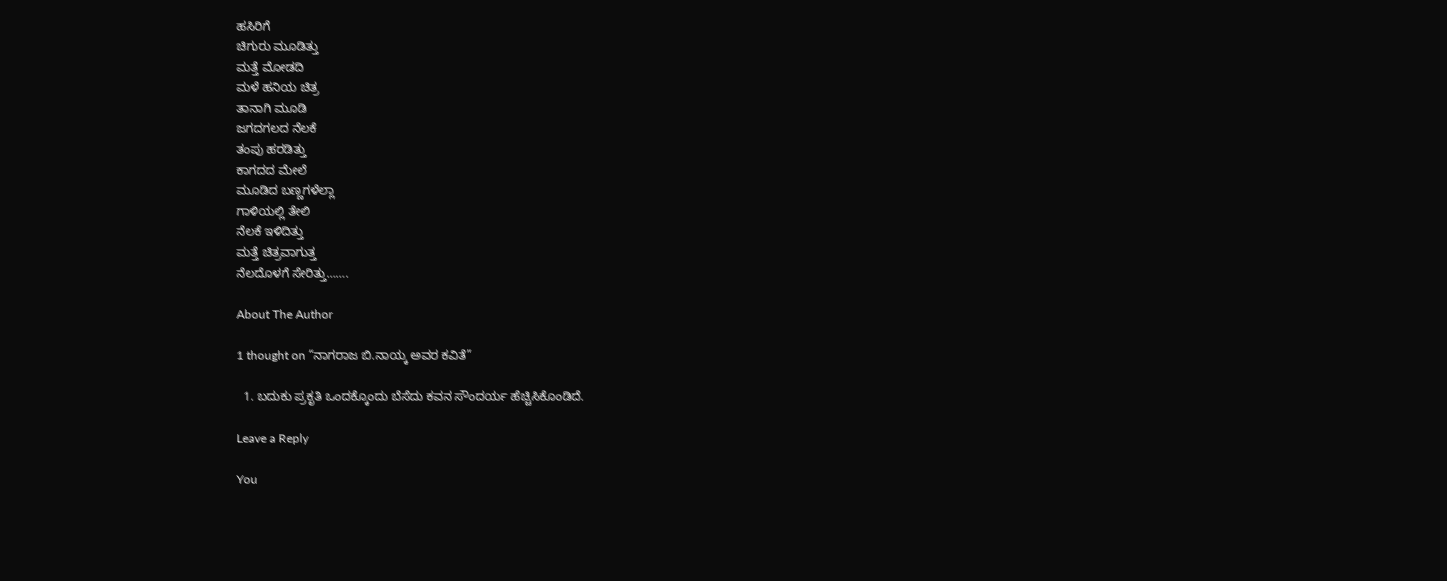ಹಸಿರಿಗೆ
ಚಿಗುರು ಮೂಡಿತ್ತು
ಮತ್ತೆ ಮೋಡದಿ
ಮಳೆ ಹನಿಯ ಚಿತ್ರ
ತಾನಾಗಿ ಮೂಡಿ
ಜಗದಗಲದ ನೆಲಕೆ
ತಂಪು ಹರಡಿತ್ತು
ಕಾಗದದ ಮೇಲೆ
ಮೂಡಿದ ಬಣ್ಣಗಳೆಲ್ಲಾ
ಗಾಳಿಯಲ್ಲಿ ತೇಲಿ
ನೆಲಕೆ ಇಳಿದಿತ್ತು
ಮತ್ತೆ ಚಿತ್ರವಾಗುತ್ತ
ನೆಲದೊಳಗೆ ಸೇರಿತ್ತು…….

About The Author

1 thought on “ನಾಗರಾಜ ಬಿ.ನಾಯ್ಕ ಅವರ ಕವಿತೆ”

  1. ಬದುಕು ಪ್ರಕೃತಿ ಒಂದಕ್ಕೊಂದು ಬೆಸೆದು ಕವನ ಸೌಂದರ್ಯ ಹೆಚ್ಚಿಸಿಕೊಂಡಿದೆ.

Leave a Reply

You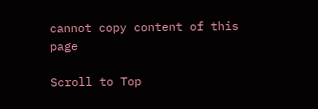cannot copy content of this page

Scroll to Top